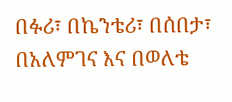በፉሪ፣ በኬንቴሪ፣ በሰበታ፣ በአለምገና እና በወለቴ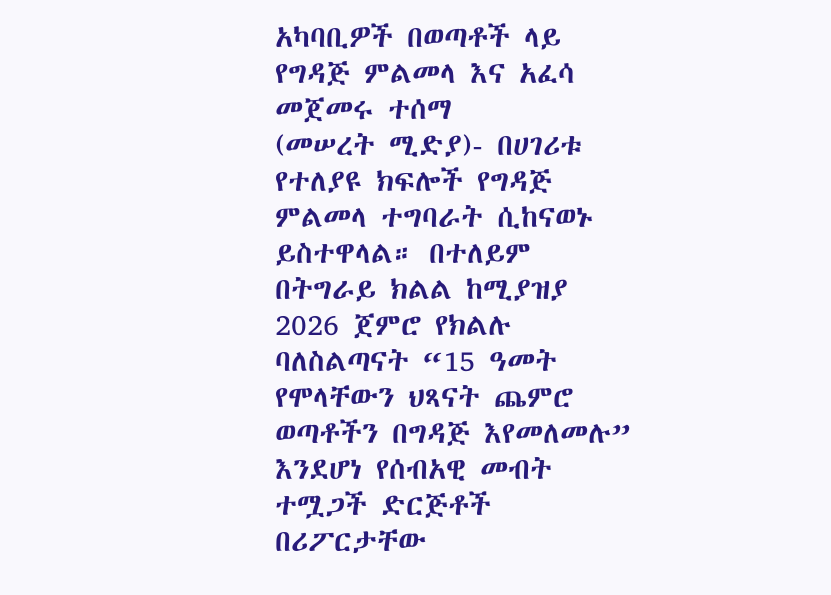አካባቢዎች በወጣቶች ላይ የግዳጅ ምልመላ እና አፈሳ መጀመሩ ተሰማ
(መሠረት ሚድያ)- በሀገሪቱ የተለያዩ ክፍሎች የግዳጅ ምልመላ ተግባራት ሲከናወኑ ይስተዋላል። በተለይም በትግራይ ክልል ከሚያዝያ 2026 ጀምሮ የክልሉ ባለስልጣናት “15 ዓመት የሞላቸውን ህጻናት ጨምሮ ወጣቶችን በግዳጅ እየመለመሉ” እንደሆነ የሰብአዊ መብት ተሟጋች ድርጅቶች በሪፖርታቸው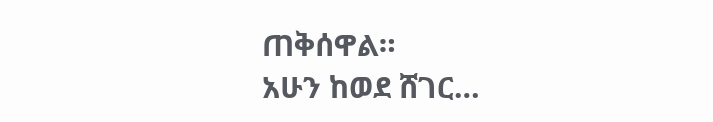ጠቅሰዋል።
አሁን ከወደ ሸገር…